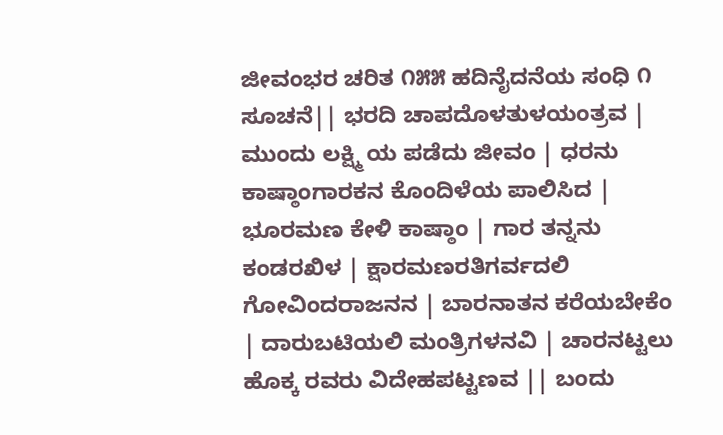ಜೀವಂಭರ ಚರಿತ ೧೫೫ ಹದಿನೈದನೆಯ ಸಂಧಿ ೧ ಸೂಚನೆ|| ಭರದಿ ಚಾಪದೊಳತುಳಯಂತ್ರವ | ಮುಂದು ಲಕ್ಷ್ಮಿ ಯ ಪಡೆದು ಜೀವಂ | ಧರನು ಕಾಷ್ಠಾಂಗಾರಕನ ಕೊಂದಿಳೆಯ ಪಾಲಿಸಿದ | ಭೂರಮಣ ಕೇಳಿ ಕಾಷ್ಠಾಂ | ಗಾರ ತನ್ನನು ಕಂಡರಖಿಳ | ಕ್ಷಾರಮಣರತಿಗರ್ವದಲಿ ಗೋವಿಂದರಾಜನನ | ಬಾರನಾತನ ಕರೆಯಬೇಕೆಂ | ದಾರುಬಟಿಯಲಿ ಮಂತ್ರಿಗಳನವಿ | ಚಾರನಟ್ಟಲು ಹೊಕ್ಕ ರವರು ವಿದೇಹಪಟ್ಟಣವ || ಬಂದು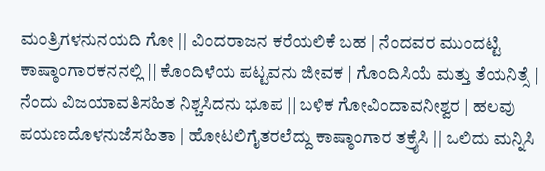ಮಂತ್ರಿಗಳನುನಯದಿ ಗೋ || ವಿಂದರಾಜನ ಕರೆಯಲಿಕೆ ಬಹ | ನೆಂದವರ ಮುಂದಟ್ಟಿ ಕಾಷ್ಠಾಂಗಾರಕನನಲ್ಲಿ || ಕೊಂದಿಳೆಯ ಪಟ್ಟವನು ಜೀವಕ | ಗೊಂದಿಸಿಯೆ ಮತ್ತು ತೆಯನಿತ್ಸೆ | ನೆಂದು ವಿಜಯಾವತಿಸಹಿತ ನಿಶ್ಚಸಿದನು ಭೂಪ || ಬಳಿಕ ಗೋವಿಂದಾವನೀಶ್ವರ | ಹಲವು ಪಯಣದೊಳನುಜೆಸಹಿತಾ | ಹೋಟಲಿಗೈತರಲೆದ್ದು ಕಾಷ್ಠಾಂಗಾರ ತಕ್ರೈಸಿ || ಒಲಿದು ಮನ್ನಿಸಿ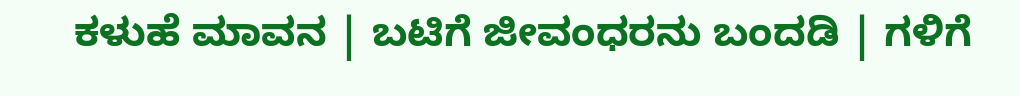ಕಳುಹೆ ಮಾವನ | ಬಟಿಗೆ ಜೀವಂಧರನು ಬಂದಡಿ | ಗಳಿಗೆ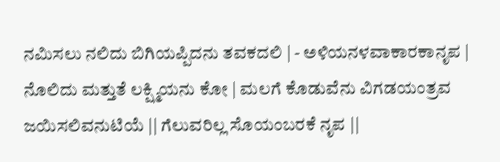ನಮಿಸಲು ನಲಿದು ಬಿಗಿಯಪ್ಪಿದನು ತವಕದಲಿ | - ಅಳಿಯನಳವಾಕಾರಕಾನೃಪ | ನೊಲಿದು ಮತ್ತುತೆ ಲಕ್ಷ್ಮಿಯನು ಕೋ | ಮಲಗೆ ಕೊಡುವೆನು ವಿಗಡಯಂತ್ರವ ಜಯಿಸಲಿವನುಟಿಯೆ || ಗೆಲುವರಿಲ್ಲ ಸೊಯಂಬರಕೆ ನೃಪ ||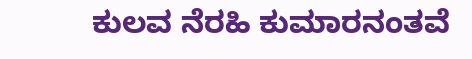ಕುಲವ ನೆರಹಿ ಕುಮಾರನಂತವೆ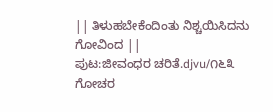|| ತಿಳುಹಬೇಕೆಂದಿಂತು ನಿಶ್ಚಯಿಸಿದನು ಗೋವಿಂದ ||
ಪುಟ:ಜೀವಂಧರ ಚರಿತೆ.djvu/೧೬೩
ಗೋಚರ